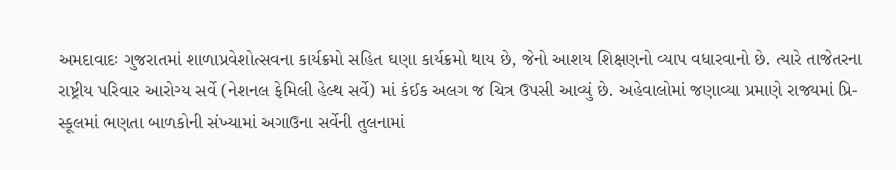અમદાવાદઃ ગુજરાતમાં શાળાપ્રવેશોત્સવના કાર્યક્રમો સહિત ઘણા કાર્યક્રમો થાય છે, જેનો આશય શિક્ષણનો વ્યાપ વધારવાનો છે. ત્યારે તાજેતરના રાષ્ટ્રીય પરિવાર આરોગ્ય સર્વે (નેશનલ ફેમિલી હેલ્થ સર્વે) માં કંઈક અલગ જ ચિત્ર ઉપસી આવ્યું છે. અહેવાલોમાં જણાવ્યા પ્રમાણે રાજ્યમાં પ્રિ-સ્કૂલમાં ભણતા બાળકોની સંખ્યામાં અગાઉના સર્વેની તુલનામાં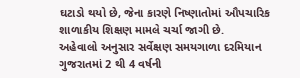ઘટાડો થયો છે, જેના કારણે નિષ્ણાતોમાં ઔપચારિક શાળાકીય શિક્ષણ મામલે ચર્ચા જાગી છે.
અહેવાલો અનુસાર સર્વેક્ષણ સમયગાળા દરમિયાન ગુજરાતમાં 2 થી 4 વર્ષની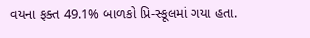વયના ફક્ત 49.1% બાળકો પ્રિ-સ્કૂલમાં ગયા હતા.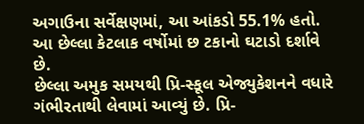અગાઉના સર્વેક્ષણમાં, આ આંકડો 55.1% હતો. આ છેલ્લા કેટલાક વર્ષોમાં છ ટકાનો ઘટાડો દર્શાવે છે.
છેલ્લા અમુક સમયથી પ્રિ-સ્કૂલ એજ્યુકેશનને વધારે ગંભીરતાથી લેવામાં આવ્યું છે. પ્રિ-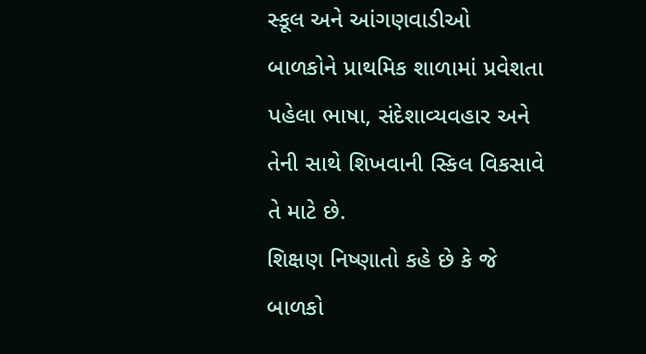સ્કૂલ અને આંગણવાડીઓ બાળકોને પ્રાથમિક શાળામાં પ્રવેશતા પહેલા ભાષા, સંદેશાવ્યવહાર અને તેની સાથે શિખવાની સ્કિલ વિકસાવે તે માટે છે.
શિક્ષણ નિષ્ણાતો કહે છે કે જે બાળકો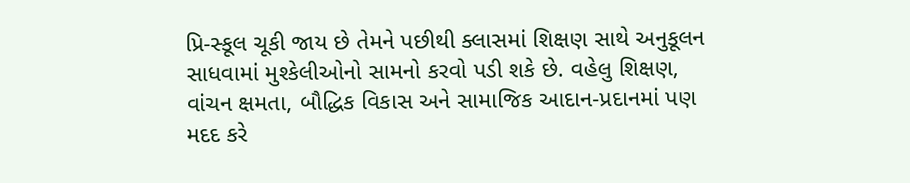પ્રિ-સ્કૂલ ચૂકી જાય છે તેમને પછીથી ક્લાસમાં શિક્ષણ સાથે અનુકૂલન સાધવામાં મુશ્કેલીઓનો સામનો કરવો પડી શકે છે. વહેલુ શિક્ષણ, વાંચન ક્ષમતા, બૌદ્ધિક વિકાસ અને સામાજિક આદાન-પ્રદાનમાં પણ મદદ કરે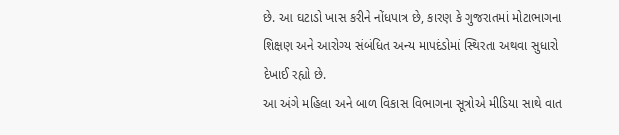છે. આ ઘટાડો ખાસ કરીને નોંધપાત્ર છે, કારણ કે ગુજરાતમાં મોટાભાગના શિક્ષણ અને આરોગ્ય સંબંધિત અન્ય માપદંડોમાં સ્થિરતા અથવા સુધારો દેખાઈ રહ્યો છે.
આ અંગે મહિલા અને બાળ વિકાસ વિભાગના સૂત્રોએ મીડિયા સાથે વાત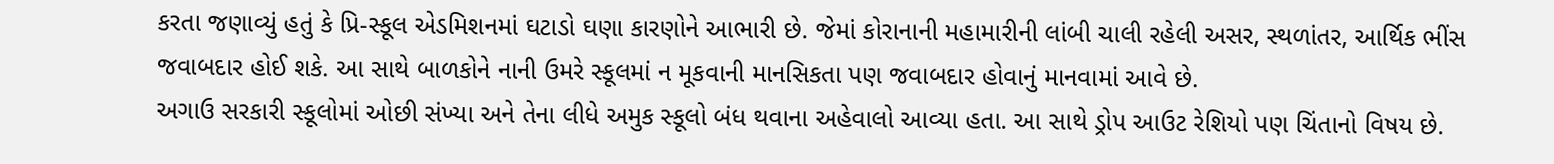કરતા જણાવ્યું હતું કે પ્રિ-સ્કૂલ એડમિશનમાં ઘટાડો ઘણા કારણોને આભારી છે. જેમાં કોરાનાની મહામારીની લાંબી ચાલી રહેલી અસર, સ્થળાંતર, આર્થિક ભીંસ જવાબદાર હોઈ શકે. આ સાથે બાળકોને નાની ઉમરે સ્કૂલમાં ન મૂકવાની માનસિકતા પણ જવાબદાર હોવાનું માનવામાં આવે છે.
અગાઉ સરકારી સ્કૂલોમાં ઓછી સંખ્યા અને તેના લીધે અમુક સ્કૂલો બંધ થવાના અહેવાલો આવ્યા હતા. આ સાથે ડ્રોપ આઉટ રેશિયો પણ ચિંતાનો વિષય છે.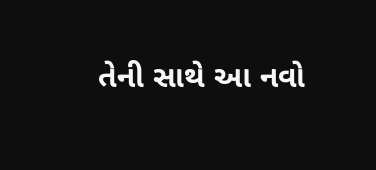તેની સાથે આ નવો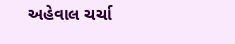અહેવાલ ચર્ચા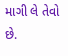માગી લે તેવો છે.